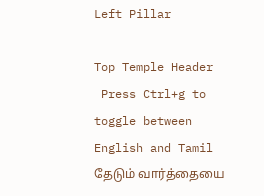Left Pillar

Top Temple Header
 Press Ctrl+g to toggle between English and Tamil
தேடும் வார்த்தையை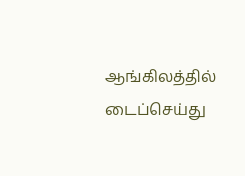ஆங்கிலத்தில் டைப்செய்து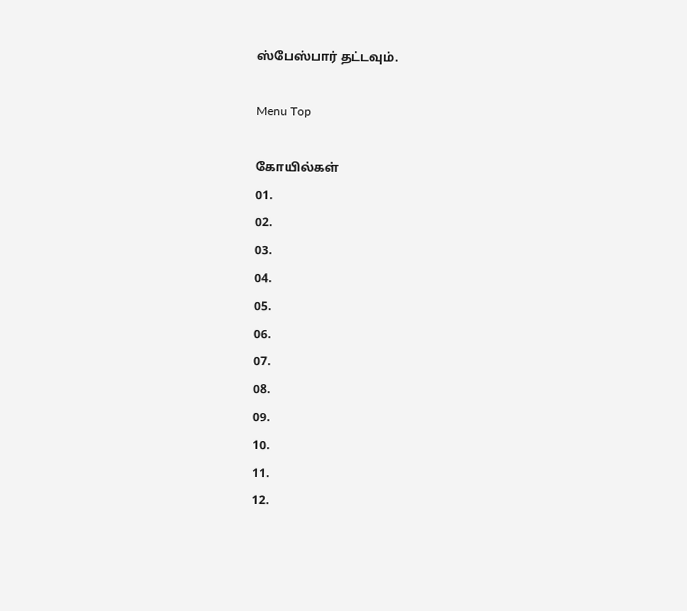ஸ்பேஸ்பார் தட்டவும்.

Menu Top

கோயில்கள்
01.
02.
03.
04.
05.
06.
07.
08.
09.
10.
11.
12.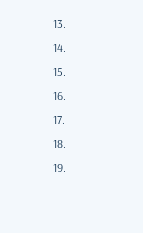13.
14.
15.
16.
17.
18.
19.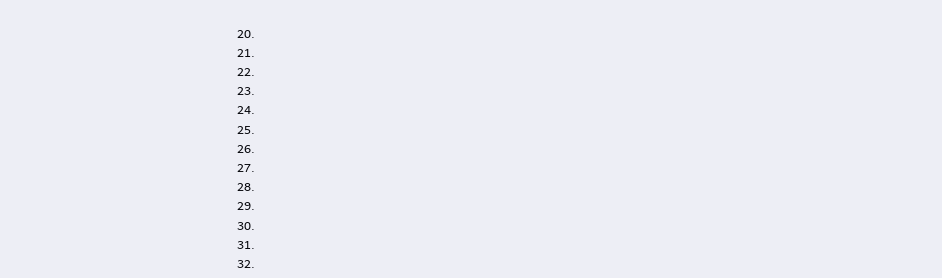20.
21.
22.
23.
24.
25.
26.
27.
28.
29.
30.
31.
32.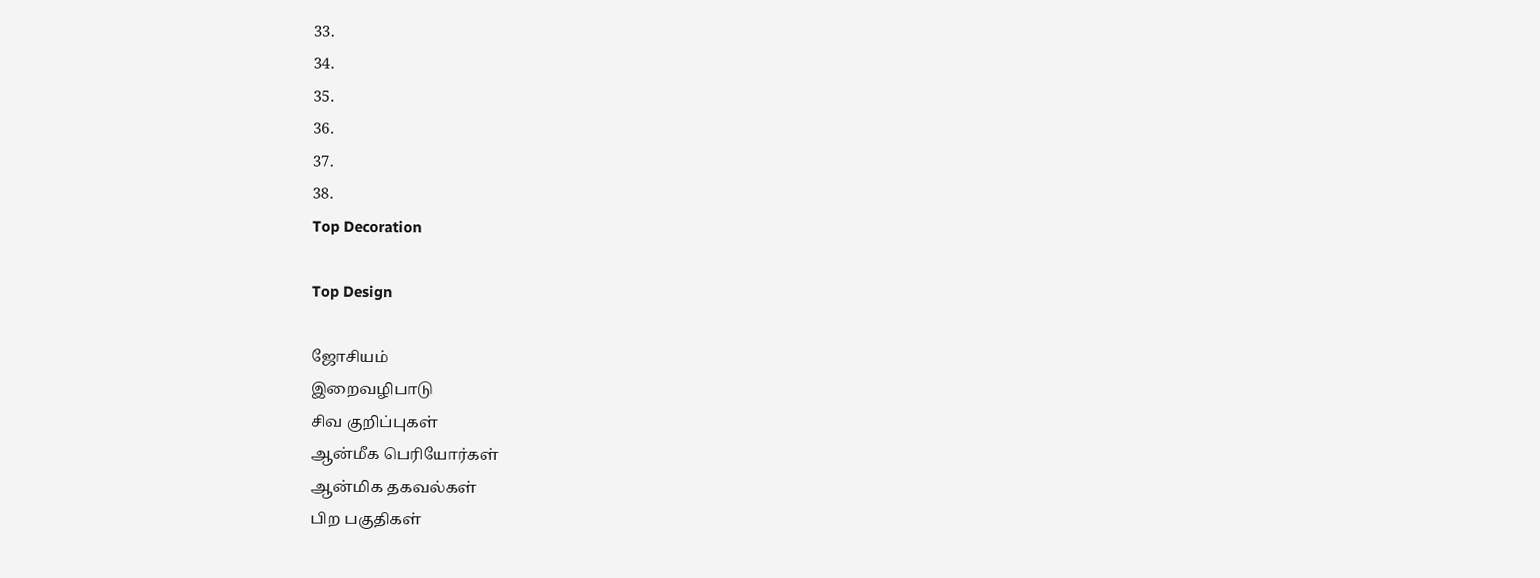33.
34.
35.
36.
37.
38.
Top Decoration

Top Design

ஜோசியம்
இறைவழிபாடு
சிவ குறிப்புகள்
ஆன்மீக பெரியோர்கள்
ஆன்மிக தகவல்கள்
பிற பகுதிகள்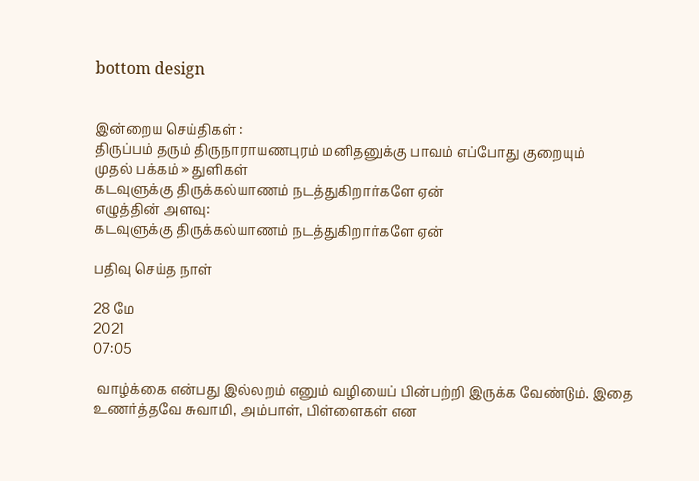bottom design


இன்றைய செய்திகள் :
திருப்பம் தரும் திருநாராயணபுரம் மனிதனுக்கு பாவம் எப்போது குறையும்
முதல் பக்கம் » துளிகள்
கடவுளுக்கு திருக்கல்யாணம் நடத்துகிறார்களே ஏன்
எழுத்தின் அளவு:
கடவுளுக்கு திருக்கல்யாணம் நடத்துகிறார்களே ஏன்

பதிவு செய்த நாள்

28 மே
2021
07:05

 வாழ்க்கை என்பது இல்லறம் எனும் வழியைப் பின்பற்றி இருக்க வேண்டும். இதை உணர்த்தவே சுவாமி, அம்பாள், பிள்ளைகள் என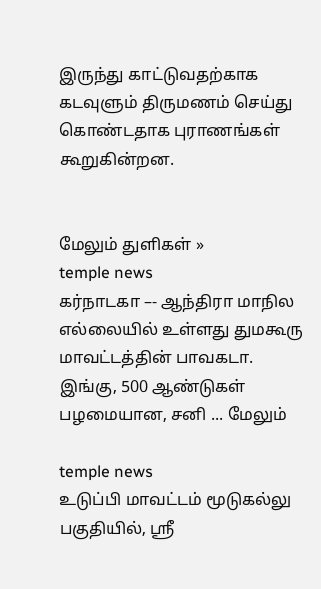இருந்து காட்டுவதற்காக கடவுளும் திருமணம் செய்து கொண்டதாக புராணங்கள் கூறுகின்றன.


மேலும் துளிகள் »
temple news
கர்நாடகா –- ஆந்திரா மாநில எல்லையில் உள்ளது துமகூரு மாவட்டத்தின் பாவகடா. இங்கு, 500 ஆண்டுகள் பழமையான, சனி ... மேலும்

temple news
உடுப்பி மாவட்டம் மூடுகல்லு பகுதியில், ஸ்ரீ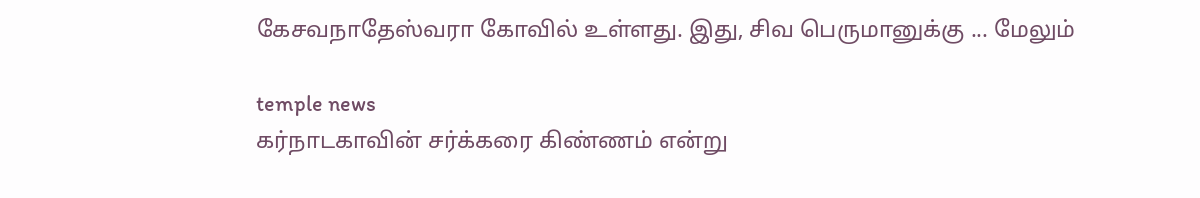கேசவநாதேஸ்வரா கோவில் உள்ளது. இது, சிவ பெருமானுக்கு ... மேலும்

temple news
கர்நாடகாவின் சர்க்கரை கிண்ணம் என்று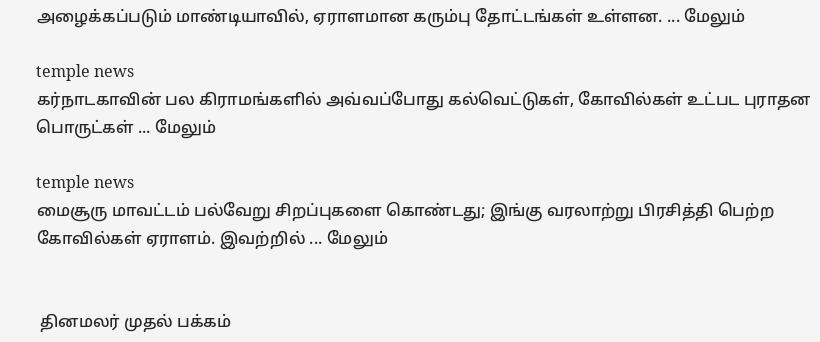அழைக்கப்படும் மாண்டியாவில், ஏராளமான கரும்பு தோட்டங்கள் உள்ளன. ... மேலும்

temple news
கர்நாடகாவின் பல கிராமங்களில் அவ்வப்போது கல்வெட்டுகள், கோவில்கள் உட்பட புராதன பொருட்கள் ... மேலும்

temple news
மைசூரு மாவட்டம் பல்வேறு சிறப்புகளை கொண்டது; இங்கு வரலாற்று பிரசித்தி பெற்ற கோவில்கள் ஏராளம். இவற்றில் ... மேலும்


 தினமலர் முதல் பக்கம்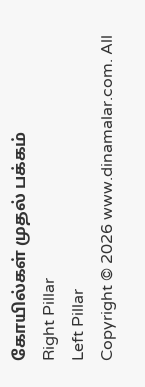கோயில்கள் முதல் பக்கம்
Right Pillar
Left Pillar
Copyright © 2026 www.dinamalar.com. All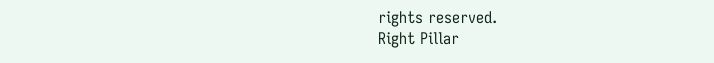rights reserved.
Right Pillar